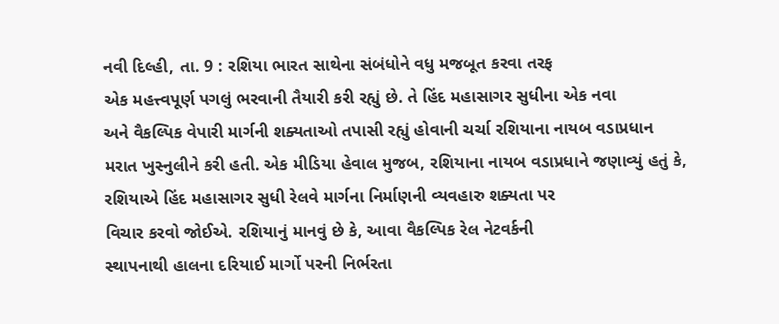નવી દિલ્હી, તા. 9 : રશિયા ભારત સાથેના સંબંધોને વધુ મજબૂત કરવા તરફ
એક મહત્ત્વપૂર્ણ પગલું ભરવાની તૈયારી કરી રહ્યું છે. તે હિંદ મહાસાગર સુધીના એક નવા
અને વૈકલ્પિક વેપારી માર્ગની શક્યતાઓ તપાસી રહ્યું હોવાની ચર્ચા રશિયાના નાયબ વડાપ્રધાન
મરાત ખુસ્નુલીને કરી હતી. એક મીડિયા હેવાલ મુજબ, રશિયાના નાયબ વડાપ્રધાને જણાવ્યું હતું કે,
રશિયાએ હિંદ મહાસાગર સુધી રેલવે માર્ગના નિર્માણની વ્યવહારુ શક્યતા પર
વિચાર કરવો જોઈએ. રશિયાનું માનવું છે કે, આવા વૈકલ્પિક રેલ નેટવર્કની
સ્થાપનાથી હાલના દરિયાઈ માર્ગો પરની નિર્ભરતા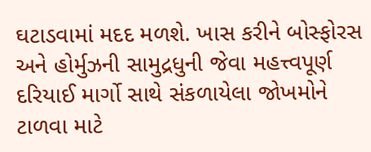ઘટાડવામાં મદદ મળશે. ખાસ કરીને બોસ્ફોરસ
અને હોર્મુઝની સામુદ્રધુની જેવા મહત્ત્વપૂર્ણ દરિયાઈ માર્ગો સાથે સંકળાયેલા જોખમોને
ટાળવા માટે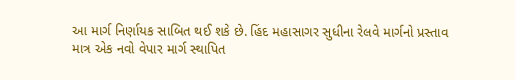આ માર્ગ નિર્ણાયક સાબિત થઈ શકે છે. હિંદ મહાસાગર સુધીના રેલવે માર્ગનો પ્રસ્તાવ
માત્ર એક નવો વેપાર માર્ગ સ્થાપિત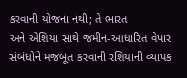કરવાની યોજના નથી; તે ભારત
અને એશિયા સાથે જમીન-આધારિત વેપાર સંબંધોને મજબૂત કરવાની રશિયાની વ્યાપક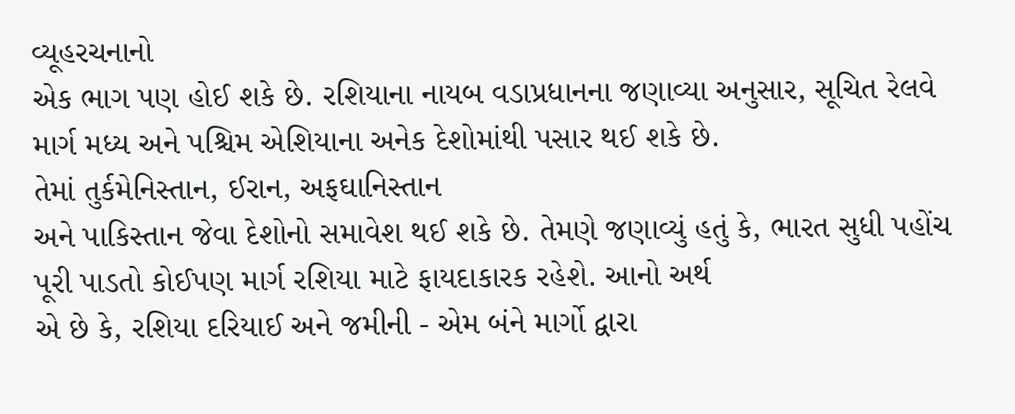વ્યૂહરચનાનો
એક ભાગ પણ હોઈ શકે છે. રશિયાના નાયબ વડાપ્રધાનના જણાવ્યા અનુસાર, સૂચિત રેલવે માર્ગ મધ્ય અને પશ્ચિમ એશિયાના અનેક દેશોમાંથી પસાર થઈ શકે છે.
તેમાં તુર્કમેનિસ્તાન, ઈરાન, અફઘાનિસ્તાન
અને પાકિસ્તાન જેવા દેશોનો સમાવેશ થઈ શકે છે. તેમણે જણાવ્યું હતું કે, ભારત સુધી પહોંચ પૂરી પાડતો કોઈપણ માર્ગ રશિયા માટે ફાયદાકારક રહેશે. આનો અર્થ
એ છે કે, રશિયા દરિયાઈ અને જમીની - એમ બંને માર્ગો દ્વારા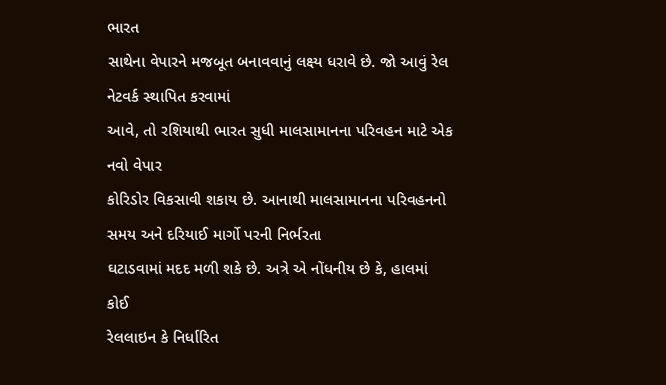ભારત
સાથેના વેપારને મજબૂત બનાવવાનું લક્ષ્ય ધરાવે છે. જો આવું રેલ નેટવર્ક સ્થાપિત કરવામાં
આવે, તો રશિયાથી ભારત સુધી માલસામાનના પરિવહન માટે એક નવો વેપાર
કોરિડોર વિકસાવી શકાય છે. આનાથી માલસામાનના પરિવહનનો સમય અને દરિયાઈ માર્ગો પરની નિર્ભરતા
ઘટાડવામાં મદદ મળી શકે છે. અત્રે એ નોંધનીય છે કે, હાલમાં કોઈ
રેલલાઇન કે નિર્ધારિત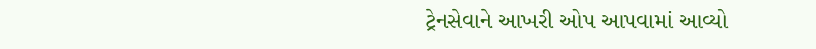ટ્રેનસેવાને આખરી ઓપ આપવામાં આવ્યો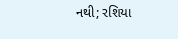નથી; રશિયા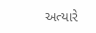અત્યારે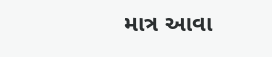માત્ર આવા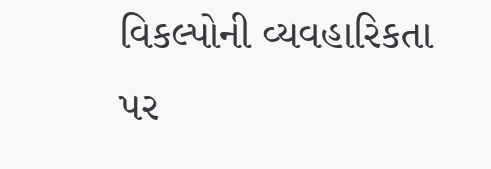વિકલ્પોની વ્યવહારિકતા પર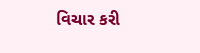વિચાર કરી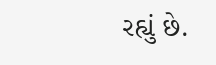રહ્યું છે.